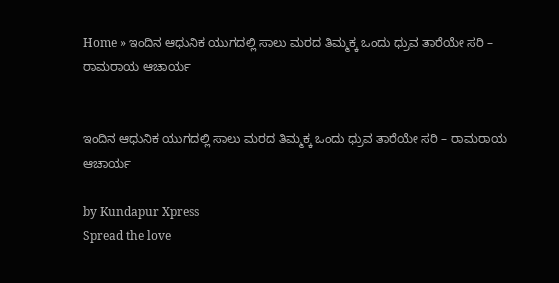Home » ಇಂದಿನ ಆಧುನಿಕ ಯುಗದಲ್ಲಿ ಸಾಲು ಮರದ ತಿಮ್ಮಕ್ಕ ಒಂದು ಧ್ರುವ ತಾರೆಯೇ ಸರಿ – ರಾಮರಾಯ ಆಚಾರ್ಯ


ಇಂದಿನ ಆಧುನಿಕ ಯುಗದಲ್ಲಿ ಸಾಲು ಮರದ ತಿಮ್ಮಕ್ಕ ಒಂದು ಧ್ರುವ ತಾರೆಯೇ ಸರಿ – ರಾಮರಾಯ ಆಚಾರ್ಯ

by Kundapur Xpress
Spread the love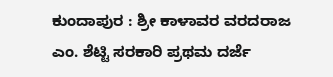ಕುಂದಾಪುರ : ಶ್ರೀ ಕಾಳಾವರ ವರದರಾಜ ಎಂ. ಶೆಟ್ಟಿ ಸರಕಾರಿ ಪ್ರಥಮ ದರ್ಜೆ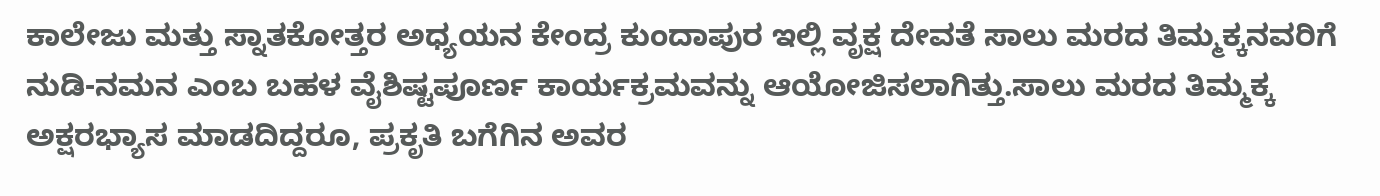ಕಾಲೇಜು ಮತ್ತು ಸ್ನಾತಕೋತ್ತರ ಅಧ್ಯಯನ ಕೇಂದ್ರ ಕುಂದಾಪುರ ಇಲ್ಲಿ ವೃಕ್ಷ ದೇವತೆ ಸಾಲು ಮರದ ತಿಮ್ಮಕ್ಕನವರಿಗೆ ನುಡಿ-ನಮನ ಎಂಬ ಬಹಳ ವೈಶಿಷ್ಟಪೂರ್ಣ ಕಾರ್ಯಕ್ರಮವನ್ನು ಆಯೋಜಿಸಲಾಗಿತ್ತು.ಸಾಲು ಮರದ ತಿಮ್ಮಕ್ಕ ಅಕ್ಷರಭ್ಯಾಸ ಮಾಡದಿದ್ದರೂ, ಪ್ರಕೃತಿ ಬಗೆಗಿನ ಅವರ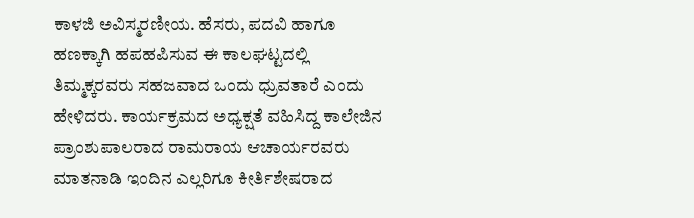ಕಾಳಜಿ ಅವಿಸ್ಮರಣೀಯ. ಹೆಸರು, ಪದವಿ ಹಾಗೂ ಹಣಕ್ಕಾಗಿ ಹಪಹಪಿಸುವ ಈ ಕಾಲಘಟ್ಟದಲ್ಲಿ ತಿಮ್ಮಕ್ಕರವರು ಸಹಜವಾದ ಒಂದು ಧ್ರುವತಾರೆ ಎಂದು ಹೇಳಿದರು. ಕಾರ್ಯಕ್ರಮದ ಅಧ್ಯಕ್ಷತೆ ವಹಿಸಿದ್ದ ಕಾಲೇಜಿನ ಪ್ರಾಂಶುಪಾಲರಾದ ರಾಮರಾಯ ಆಚಾರ್ಯರವರು ಮಾತನಾಡಿ ಇಂದಿನ ಎಲ್ಲರಿಗೂ ಕೀರ್ತಿಶೇಷರಾದ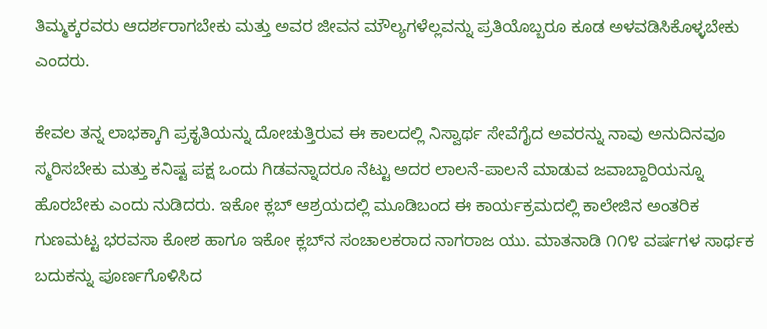ತಿಮ್ಮಕ್ಕರವರು ಆದರ್ಶರಾಗಬೇಕು ಮತ್ತು ಅವರ ಜೀವನ ಮೌಲ್ಯಗಳೆಲ್ಲವನ್ನು ಪ್ರತಿಯೊಬ್ಬರೂ ಕೂಡ ಅಳವಡಿಸಿಕೊಳ್ಳಬೇಕು ಎಂದರು.

ಕೇವಲ ತನ್ನ ಲಾಭಕ್ಕಾಗಿ ಪ್ರಕೃತಿಯನ್ನು ದೋಚುತ್ತಿರುವ ಈ ಕಾಲದಲ್ಲಿ ನಿಸ್ವಾರ್ಥ ಸೇವೆಗೈದ ಅವರನ್ನು ನಾವು ಅನುದಿನವೂ ಸ್ಮರಿಸಬೇಕು ಮತ್ತು ಕನಿಷ್ಟ ಪಕ್ಷ ಒಂದು ಗಿಡವನ್ನಾದರೂ ನೆಟ್ಟು ಅದರ ಲಾಲನೆ-ಪಾಲನೆ ಮಾಡುವ ಜವಾಬ್ದಾರಿಯನ್ನೂ ಹೊರಬೇಕು ಎಂದು ನುಡಿದರು. ಇಕೋ ಕ್ಲಬ್ ಆಶ್ರಯದಲ್ಲಿ ಮೂಡಿಬಂದ ಈ ಕಾರ್ಯಕ್ರಮದಲ್ಲಿ ಕಾಲೇಜಿನ ಅಂತರಿಕ ಗುಣಮಟ್ಟ ಭರವಸಾ ಕೋಶ ಹಾಗೂ ಇಕೋ ಕ್ಲಬ್‌ನ ಸಂಚಾಲಕರಾದ ನಾಗರಾಜ ಯು. ಮಾತನಾಡಿ ೧೧೪ ವರ್ಷಗಳ ಸಾರ್ಥಕ ಬದುಕನ್ನು ಪೂರ್ಣಗೊಳಿಸಿದ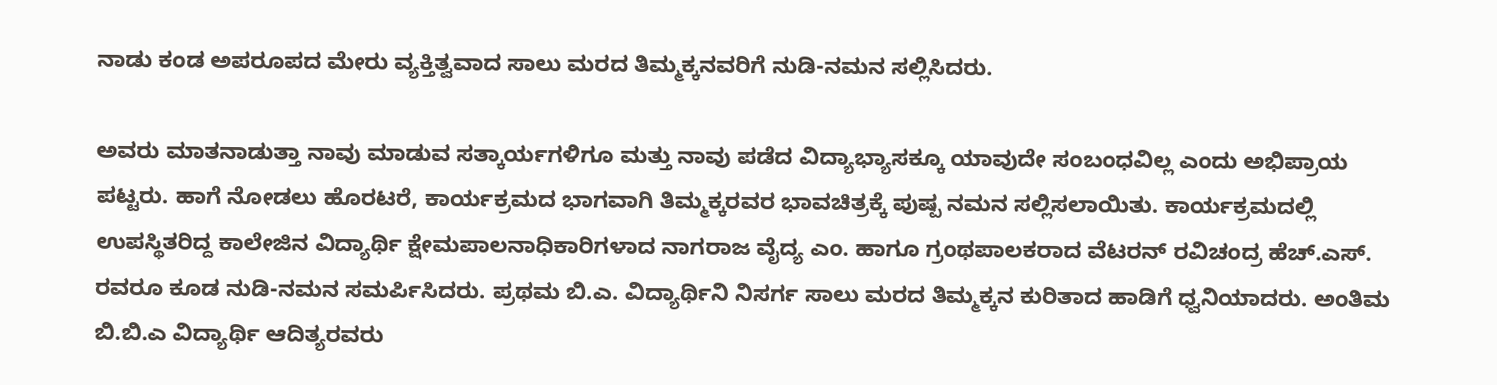ನಾಡು ಕಂಡ ಅಪರೂಪದ ಮೇರು ವ್ಯಕ್ತಿತ್ವವಾದ ಸಾಲು ಮರದ ತಿಮ್ಮಕ್ಕನವರಿಗೆ ನುಡಿ-ನಮನ ಸಲ್ಲಿಸಿದರು.

ಅವರು ಮಾತನಾಡುತ್ತಾ ನಾವು ಮಾಡುವ ಸತ್ಕಾರ್ಯಗಳಿಗೂ ಮತ್ತು ನಾವು ಪಡೆದ ವಿದ್ಯಾಭ್ಯಾಸಕ್ಕೂ ಯಾವುದೇ ಸಂಬಂಧವಿಲ್ಲ ಎಂದು ಅಭಿಪ್ರಾಯ ಪಟ್ಟರು. ಹಾಗೆ ನೋಡಲು ಹೊರಟರೆ, ಕಾರ್ಯಕ್ರಮದ ಭಾಗವಾಗಿ ತಿಮ್ಮಕ್ಕರವರ ಭಾವಚಿತ್ರಕ್ಕೆ ಪುಷ್ಪ ನಮನ ಸಲ್ಲಿಸಲಾಯಿತು. ಕಾರ್ಯಕ್ರಮದಲ್ಲಿ ಉಪಸ್ಥಿತರಿದ್ದ ಕಾಲೇಜಿನ ವಿದ್ಯಾರ್ಥಿ ಕ್ಷೇಮಪಾಲನಾಧಿಕಾರಿಗಳಾದ ನಾಗರಾಜ ವೈದ್ಯ ಎಂ. ಹಾಗೂ ಗ್ರಂಥಪಾಲಕರಾದ ವೆಟರನ್ ರವಿಚಂದ್ರ ಹೆಚ್.ಎಸ್. ರವರೂ ಕೂಡ ನುಡಿ-ನಮನ ಸಮರ್ಪಿಸಿದರು. ಪ್ರಥಮ ಬಿ.ಎ. ವಿದ್ಯಾರ್ಥಿನಿ ನಿಸರ್ಗ ಸಾಲು ಮರದ ತಿಮ್ಮಕ್ಕನ ಕುರಿತಾದ ಹಾಡಿಗೆ ಧ್ವನಿಯಾದರು. ಅಂತಿಮ ಬಿ.ಬಿ.ಎ ವಿದ್ಯಾರ್ಥಿ ಆದಿತ್ಯರವರು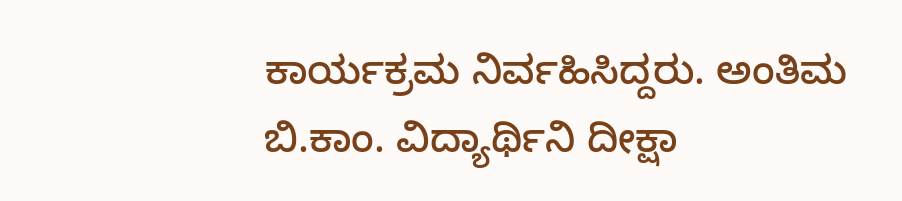ಕಾರ್ಯಕ್ರಮ ನಿರ್ವಹಿಸಿದ್ದರು. ಅಂತಿಮ ಬಿ.ಕಾಂ. ವಿದ್ಯಾರ್ಥಿನಿ ದೀಕ್ಷಾ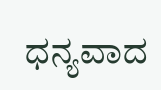ಧನ್ಯವಾದ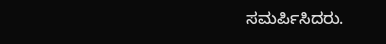ಸಮರ್ಪಿಸಿದರು.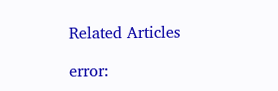Related Articles

error: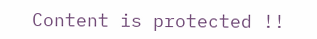Content is protected !!